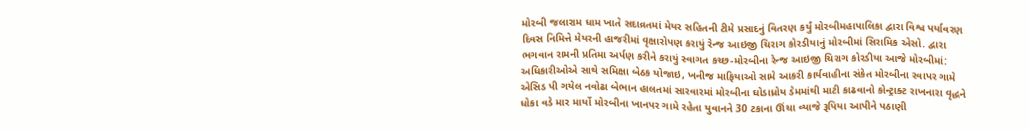મોરબી જલારામ ધામ ખાતે સદાવ્રતમાં મેયર સહિતની ટીમે પ્રસાદનું વિતરણ કર્યું મોરબીમહાપાલિકા દ્વારા વિશ્વ પર્યાવરણ દિવસ નિમિત્તે મેયરની હાજરીમાં વૃક્ષારોપણ કરાયું રેન્જ આઇજી ચિરાગ કોરડીયાનું મોરબીમાં સિરામિક એસો. દ્વારા ભગવાન રામની પ્રતિમા અર્પણ કરીને કરાયું સ્વાગત કચ્છ-મોરબીના રેન્જ આઇજી ચિરાગ કોરડીયા આજે મોરબીમાં: અધિકારીઓએ સાથે સમિક્ષા બેઠક યોજાઇ, ખનીજ માફિયાઓ સામે આકરી કાર્યવાહીના સંકેત મોરબીના રવાપર ગામે એસિડ પી ગયેલ નવોઢા બેભાન હાલતમાં સારવારમાં મોરબીના ઘોડાધ્રોય ડેમમાંથી માટી કાઢવાનો કોન્ટ્રાક્ટ રાખનારા વૃદ્ધને ધોકા વડે માર માર્યો મોરબીના ખાનપર ગામે રહેતા યુવાનને 30 ટકાના ઊંચા વ્યાજે રૂપિયા આપીને પઠાણી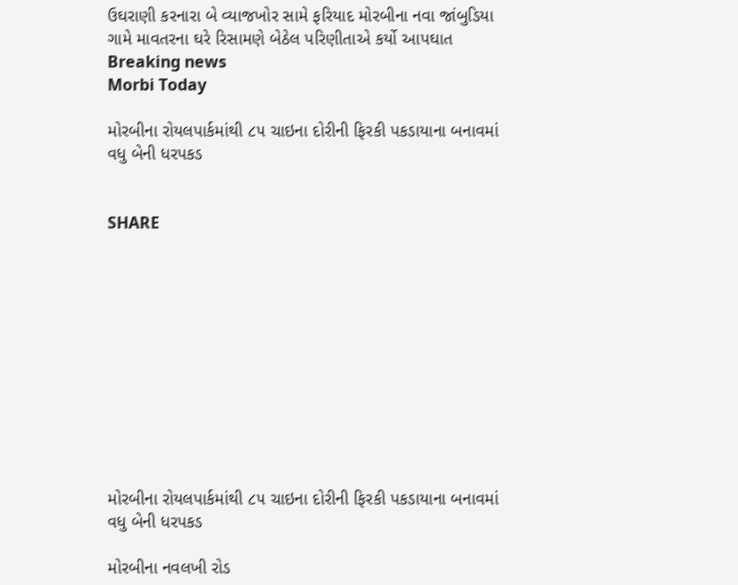ઉઘરાણી કરનારા બે વ્યાજખોર સામે ફરિયાદ મોરબીના નવા જાંબુડિયા ગામે માવતરના ઘરે રિસામણે બેઠેલ પરિણીતાએ કર્યો આપઘાત
Breaking news
Morbi Today

મોરબીના રોયલપાર્કમાંથી ૮૫ ચાઇના દોરીની ફિરકી પકડાયાના બનાવમાં વધુ બેની ધરપકડ


SHARE











મોરબીના રોયલપાર્કમાંથી ૮૫ ચાઇના દોરીની ફિરકી પકડાયાના બનાવમાં વધુ બેની ધરપકડ

મોરબીના નવલખી રોડ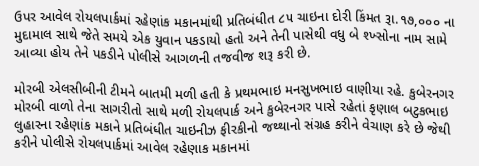ઉપર આવેલ રોયલપાર્કમાં રહેણાંક મકાનમાંથી પ્રતિબંધીત ૮૫ ચાઇના દોરી કિંમત રૂા.૧૭,૦૦૦ ના મુદામાલ સાથે જેતે સમયે એક યુવાન પકડાયો હતો અને તેની પાસેથી વધુ બે શ્ખ્સોના નામ સામે આવ્યા હોય તેને પકડીને પોલીસે આગળની તજવીજ શરૂ કરી છે.

મોરબી એલસીબીની ટીમને બાતમી મળી હતી કે પ્રથમભાઇ મનસુખભાઇ વાણીયા રહે. કુબેરનગર મોરબી વાળો તેના સાગરીતો સાથે મળી રોયલપાર્ક અને કુબેરનગર પાસે રહેતાં કૃણાલ બટુકભાઇ લુહારના રહેણાંક મકાને પ્રતિબંધીત ચાઇનીઝ ફીરકીનો જથ્થાનો સંગ્રહ કરીને વેચાણ કરે છે જેથી કરીને પોલીસે રોયલપાર્કમાં આવેલ રહેણાક મકાનમાં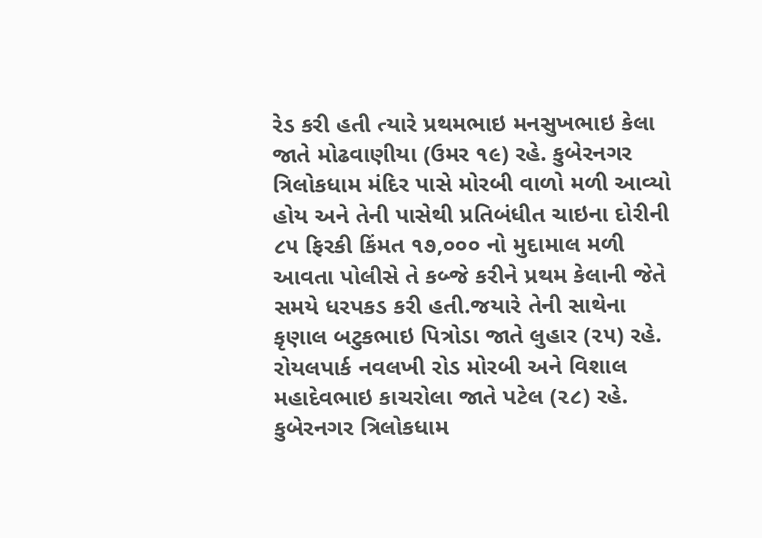રેડ કરી હતી ત્યારે પ્રથમભાઇ મનસુખભાઇ કેલા જાતે મોઢવાણીયા (ઉમર ૧૯) રહે. કુબેરનગર ત્રિલોકધામ મંદિર પાસે મોરબી વાળો મળી આવ્યો હોય અને તેની પાસેથી પ્રતિબંધીત ચાઇના દોરીની ૮૫ ફિરકી કિંમત ૧૭,૦૦૦ નો મુદામાલ મળી આવતા પોલીસે તે કબ્જે કરીને પ્રથમ કેલાની જેતે સમયે ધરપકડ કરી હતી.જયારે તેની સાથેના કૃણાલ બટુકભાઇ પિત્રોડા જાતે લુહાર (૨૫) રહે. રોયલપાર્ક નવલખી રોડ મોરબી અને વિશાલ મહાદેવભાઇ કાચરોલા જાતે પટેલ (૨૮) રહે. કુબેરનગર ત્રિલોકધામ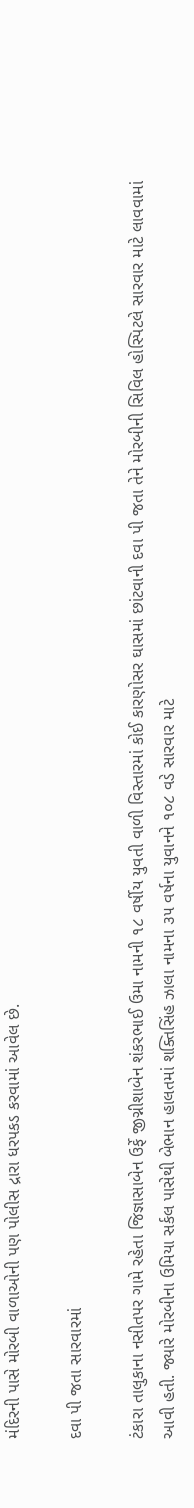મંદિરની પાસે મોરબી વાળાઓની પણ પોલીસ દ્રારા ધરપકડ કરવામાં આવેલ છે.

દવા પી જતા સારવારમાં

ટંકારા તાલુકાના નસીતપર ગામે રહેતા જિજ્ઞાસાબેન ઉર્ફે જીગ્નીશાબેન શંકરભાઈ ઉમા નામની ૧૮ વર્ષીય યુવતી વાળી વિસ્તારમાં કોઈ કારણોસર ઘાસમાં છાંટવાની દવા પી જતા તેને મોરબીની સિવિલ હોસ્પિટલે સારવાર માટે લાવવામાં આવી હતી. જ્યારે મોરબીના ઉમિયા સર્કલ પાસેથી બેભાન હાલતમાં શક્તિસિંહ ઝાલા નામના ૩૫ વર્ષના યુવાનને ૧૦૮ વડે સારવાર માટે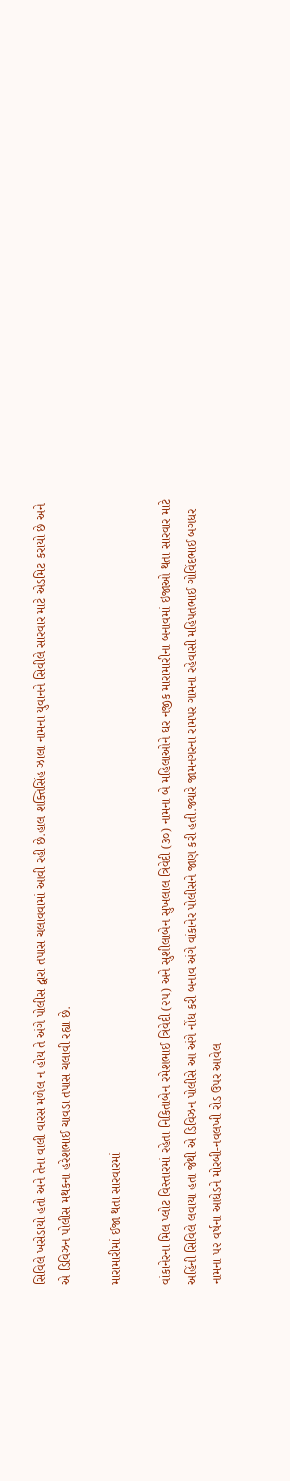સિવિલે ખસેડાયો હતો અને તેના વાલી વારસ મળેલ ન હોય તે અંગે પોલીસ દ્વારા તપાસ ચલાવવામાં આવી રહી છે.હાલ શક્તિસિંહ ઝાલા નામના યુવાનને સિવીલે સારવાર માટે એડમિટ કરાયો છે અને એ ડિવિઝન પોલીસ મથકના હરેશભાઈ ચાવડા તપાસ ચલાવી રહ્યા છે.

મારામારીમાં ઈજા થતા સારવારમાં

વાંકાનેરના મિલ પ્લોટ વિસ્તારમાં રહેતા નિકિતાબેન રમેશભાઈ ત્રિવેદી (૨૫) અને સુશીલાબેન સુખલાલ ત્રિવેદી (૩૦) નામના બે મહિલાઓને ઘર નજીક મારામારીના બનાવમાં ઇજાઓ થતા સારવાર માટે અહિંની સિવિલે લવાયા હતા જેથી એ ડિવિઝન પોલીસે આ અંગે નોંધ કરી બનાવ અંગે વાંકાનેર પોલીસને જાણ કરી હતી.જ્યારે જામનગરના રામપર ગામના રહેવાસી મહિપતભાઈ ગોવિંદભાઈ બગધર નામના ૫૨ વર્ષના આધેડને મોરબી-નવલખી રોડ ઉપર આવેલ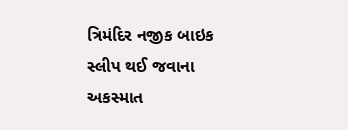ત્રિમંદિર નજીક બાઇક સ્લીપ થઈ જવાના અકસ્માત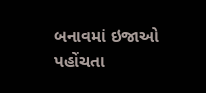બનાવમાં ઇજાઓ પહોંચતા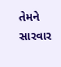તેમને સારવાર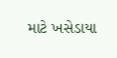માટે ખસેડાયા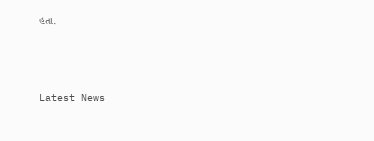હતા.






Latest News